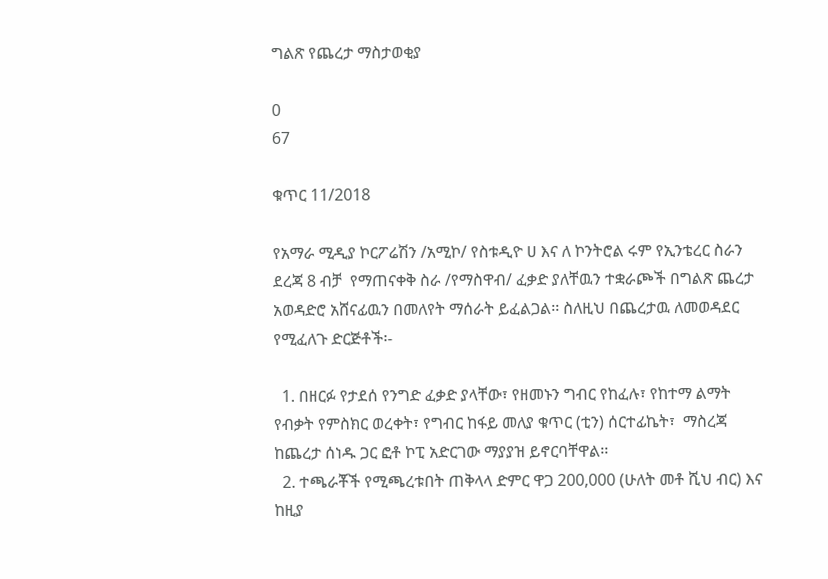ግልጽ የጨረታ ማስታወቂያ

0
67

ቁጥር 11/2018

የአማራ ሚዲያ ኮርፖሬሽን /አሚኮ/ የስቱዲዮ ሀ እና ለ ኮንትሮል ሩም የኢንቴረር ስራን ደረጃ 8 ብቻ  የማጠናቀቅ ስራ /የማስዋብ/ ፈቃድ ያለቸዉን ተቋራጮች በግልጽ ጨረታ አወዳድሮ አሸናፊዉን በመለየት ማሰራት ይፈልጋል፡፡ ስለዚህ በጨረታዉ ለመወዳደር የሚፈለጉ ድርጅቶች፡-

  1. በዘርፉ የታደሰ የንግድ ፈቃድ ያላቸው፣ የዘመኑን ግብር የከፈሉ፣ የከተማ ልማት የብቃት የምስክር ወረቀት፣ የግብር ከፋይ መለያ ቁጥር (ቲን) ሰርተፊኬት፣  ማስረጃ ከጨረታ ሰነዱ ጋር ፎቶ ኮፒ አድርገው ማያያዝ ይኖርባቸዋል፡፡
  2. ተጫራቾች የሚጫረቱበት ጠቅላላ ድምር ዋጋ 200,000 (ሁለት መቶ ሺህ ብር) እና ከዚያ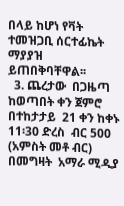በላይ ከሆነ የቫት ተመዝጋቢ ሰርተፊኬት ማያያዝ ይጠበቅባቸዋል፡፡
  3. ጨረታው  በጋዜጣ ከወጣበት ቀን ጀምሮ በተከታታይ  21 ቀን ከቀኑ 11፡30 ድረስ  ብር 500 (አምስት መቶ ብር) በመግዛት  አማራ ሚዲያ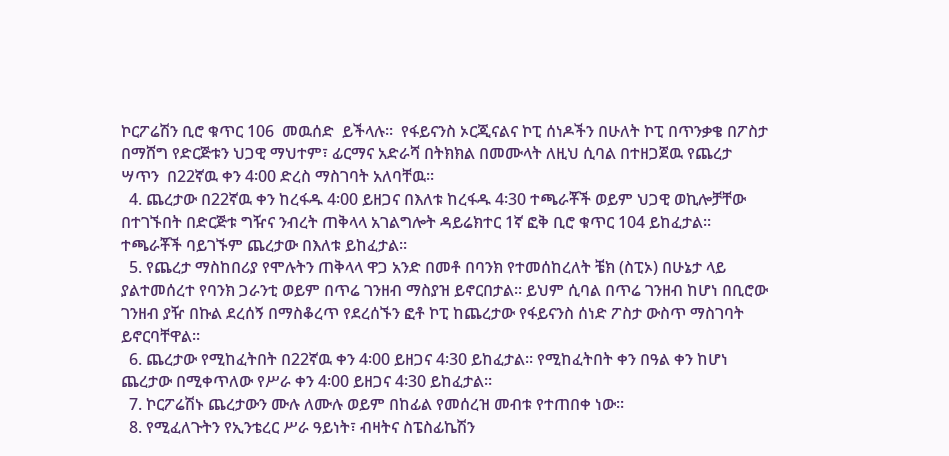ኮርፖሬሽን ቢሮ ቁጥር 106  መዉሰድ  ይችላሉ፡፡  የፋይናንስ ኦርጂናልና ኮፒ ሰነዶችን በሁለት ኮፒ በጥንቃቄ በፖስታ  በማሸግ የድርጅቱን ህጋዊ ማህተም፣ ፊርማና አድራሻ በትክክል በመሙላት ለዚህ ሲባል በተዘጋጀዉ የጨረታ ሣጥን  በ22ኛዉ ቀን 4፡00 ድረስ ማስገባት አለባቸዉ፡፡
  4. ጨረታው በ22ኛዉ ቀን ከረፋዱ 4፡00 ይዘጋና በእለቱ ከረፋዱ 4፡30 ተጫራቾች ወይም ህጋዊ ወኪሎቻቸው በተገኙበት በድርጅቱ ግዥና ንብረት ጠቅላላ አገልግሎት ዳይሬክተር 1ኛ ፎቅ ቢሮ ቁጥር 104 ይከፈታል፡፡ ተጫራቾች ባይገኙም ጨረታው በእለቱ ይከፈታል፡፡
  5. የጨረታ ማስከበሪያ የሞሉትን ጠቅላላ ዋጋ አንድ በመቶ በባንክ የተመሰከረለት ቼክ (ስፒኦ) በሁኔታ ላይ ያልተመሰረተ የባንክ ጋራንቲ ወይም በጥሬ ገንዘብ ማስያዝ ይኖርበታል፡፡ ይህም ሲባል በጥሬ ገንዘብ ከሆነ በቢሮው ገንዘብ ያዥ በኩል ደረሰኝ በማስቆረጥ የደረሰኙን ፎቶ ኮፒ ከጨረታው የፋይናንስ ሰነድ ፖስታ ውስጥ ማስገባት ይኖርባቸዋል፡፡
  6. ጨረታው የሚከፈትበት በ22ኛዉ ቀን 4፡00 ይዘጋና 4፡30 ይከፈታል፡፡ የሚከፈትበት ቀን በዓል ቀን ከሆነ ጨረታው በሚቀጥለው የሥራ ቀን 4፡00 ይዘጋና 4፡30 ይከፈታል፡፡
  7. ኮርፖሬሽኑ ጨረታውን ሙሉ ለሙሉ ወይም በከፊል የመሰረዝ መብቱ የተጠበቀ ነው፡፡
  8. የሚፈለጉትን የኢንቴረር ሥራ ዓይነት፣ ብዛትና ስፔስፊኬሽን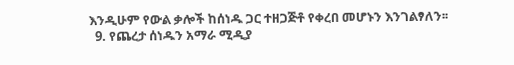እንዲሁም የውል ቃሎች ከሰነዱ ጋር ተዘጋጅቶ የቀረበ መሆኑን እንገልፃለን፡፡
  9. የጨረታ ሰነዱን አማራ ሚዲያ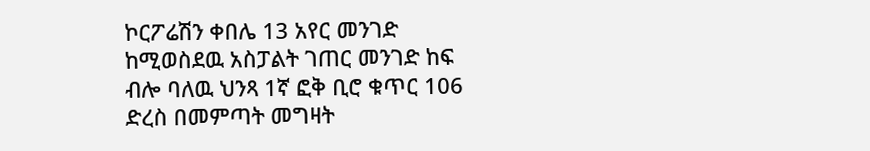ኮርፖሬሽን ቀበሌ 13 አየር መንገድ ከሚወስደዉ አስፓልት ገጠር መንገድ ከፍ ብሎ ባለዉ ህንጻ 1ኛ ፎቅ ቢሮ ቁጥር 106 ድረስ በመምጣት መግዛት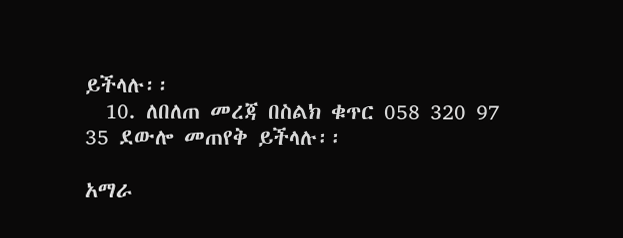ይችላሉ፡፡
  10. ለበለጠ መረጃ በስልክ ቁጥር 058 320 97 35 ደውሎ መጠየቅ ይችላሉ፡፡

አማራ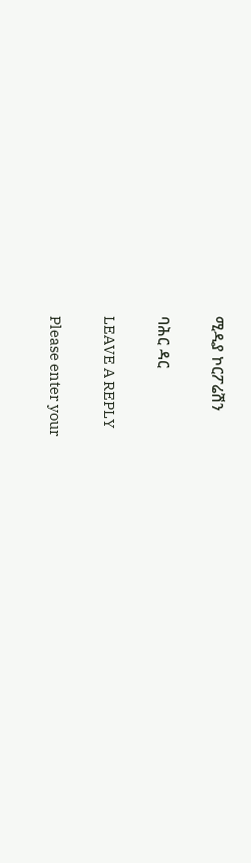ሚዲያ ኮርፖሬሽን

ባሕር ዳር

LEAVE A REPLY

Please enter your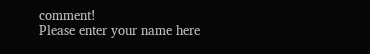comment!
Please enter your name here